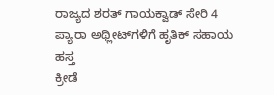ರಾಜ್ಯದ ಶರತ್ ಗಾಯಕ್ವಾಡ್ ಸೇರಿ 4 ಪ್ಯಾರಾ ಅಥ್ಲೀಟ್‍ಗಳಿಗೆ ಹೃತಿಕ್ ಸಹಾಯ ಹಸ್ತ
ಕ್ರೀಡೆ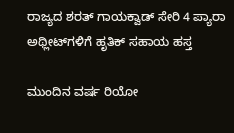ರಾಜ್ಯದ ಶರತ್ ಗಾಯಕ್ವಾಡ್ ಸೇರಿ 4 ಪ್ಯಾರಾ ಅಥ್ಲೀಟ್‍ಗಳಿಗೆ ಹೃತಿಕ್ ಸಹಾಯ ಹಸ್ತ

ಮುಂದಿನ ವರ್ಷ ರಿಯೋ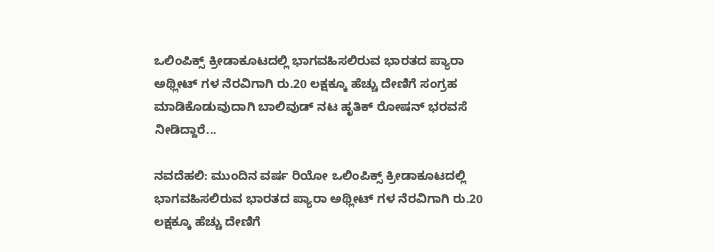ಒಲಿಂಪಿಕ್ಸ್ ಕ್ರೀಡಾಕೂಟದಲ್ಲಿ ಭಾಗವಹಿಸಲಿರುವ ಭಾರತದ ಪ್ಯಾರಾ ಅಥ್ಲೀಟ್ ಗಳ ನೆರವಿಗಾಗಿ ರು.20 ಲಕ್ಷಕ್ಕೂ ಹೆಚ್ಚು ದೇಣಿಗೆ ಸಂಗ್ರಹ ಮಾಡಿಕೊಡುವುದಾಗಿ ಬಾಲಿವುಡ್ ನಟ ಹೃತಿಕ್ ರೋಷನ್ ಭರವಸೆ ನೀಡಿದ್ದಾರೆ...

ನವದೆಹಲಿ: ಮುಂದಿನ ವರ್ಷ ರಿಯೋ ಒಲಿಂಪಿಕ್ಸ್ ಕ್ರೀಡಾಕೂಟದಲ್ಲಿ ಭಾಗವಹಿಸಲಿರುವ ಭಾರತದ ಪ್ಯಾರಾ ಅಥ್ಲೀಟ್ ಗಳ ನೆರವಿಗಾಗಿ ರು.20 ಲಕ್ಷಕ್ಕೂ ಹೆಚ್ಚು ದೇಣಿಗೆ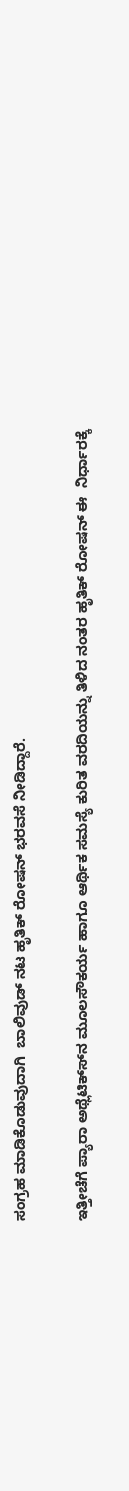ಸಂಗ್ರಹ ಮಾಡಿಕೊಡುವುದಾಗಿ  ಬಾಲಿವುಡ್ ನಟ ಹೃತಿಕ್ ರೋಷನ್ ಭರವಸೆ ನೀಡಿದ್ದಾರೆ.

ಇತ್ತೀಚೆಗೆ ಪ್ಯಾರಾ ಅಥ್ಲೆಟಿಕ್ಸ್‍ನ ಮೂಲಸೌಕರ್ಯ ಹಾಗೂ ಆರ್ಥಿಕ ಸಮಸ್ಯೆ ಕುರಿತ ವರದಿಯನ್ನು ತಿಳಿದ ನಂತರ ಹೃತಿಕ್ ರೋಷನ್ ಈ  ನಿರ್ಧಾರಕ್ಕೆ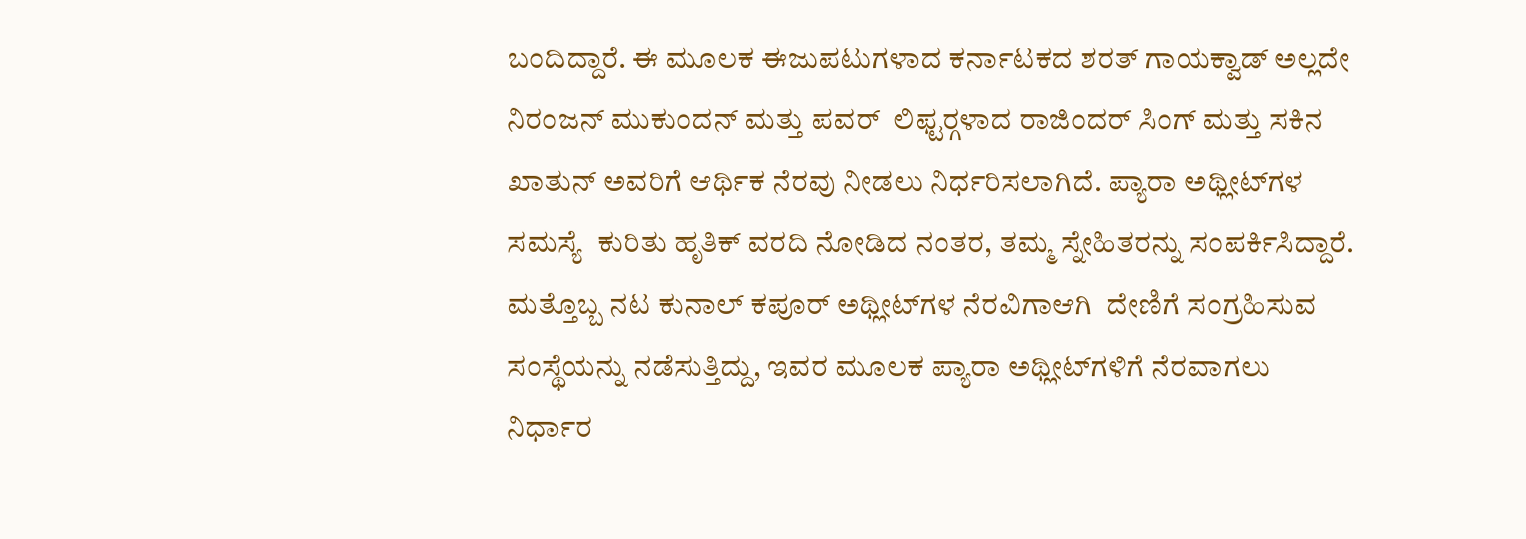ಬಂದಿದ್ದಾರೆ. ಈ ಮೂಲಕ ಈಜುಪಟುಗಳಾದ ಕರ್ನಾಟಕದ ಶರತ್ ಗಾಯಕ್ವಾಡ್ ಅಲ್ಲದೇ ನಿರಂಜನ್ ಮುಕುಂದನ್ ಮತ್ತು ಪವರ್  ಲಿಫ್ಟರ್‍ಗಳಾದ ರಾಜಿಂದರ್ ಸಿಂಗ್ ಮತ್ತು ಸಕಿನ ಖಾತುನ್ ಅವರಿಗೆ ಆರ್ಥಿಕ ನೆರವು ನೀಡಲು ನಿರ್ಧರಿಸಲಾಗಿದೆ. ಪ್ಯಾರಾ ಅಥ್ಲೀಟ್‍ಗಳ ಸಮಸ್ಯೆ  ಕುರಿತು ಹೃತಿಕ್ ವರದಿ ನೋಡಿದ ನಂತರ, ತಮ್ಮ ಸ್ನೇಹಿತರನ್ನು ಸಂಪರ್ಕಿಸಿದ್ದಾರೆ. ಮತ್ತೊಬ್ಬ ನಟ ಕುನಾಲ್ ಕಪೂರ್ ಅಥ್ಲೀಟ್‍ಗಳ ನೆರವಿಗಾಆಗಿ  ದೇಣಿಗೆ ಸಂಗ್ರಹಿಸುವ ಸಂಸ್ಥೆಯನ್ನು ನಡೆಸುತ್ತಿದ್ದು, ಇವರ ಮೂಲಕ ಪ್ಯಾರಾ ಅಥ್ಲೀಟ್‍ಗಳಿಗೆ ನೆರವಾಗಲು ನಿರ್ಧಾರ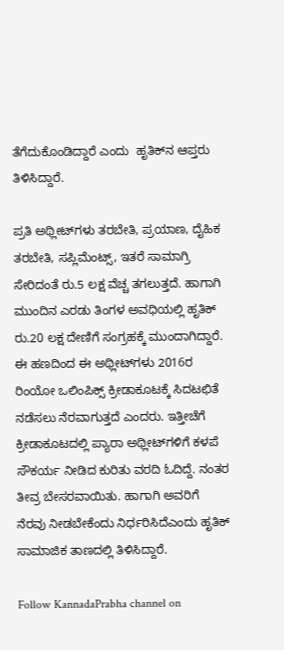ತೆಗೆದುಕೊಂಡಿದ್ದಾರೆ ಎಂದು  ಹೃತಿಕ್‍ನ ಆಪ್ತರು ತಿಳಿಸಿದ್ದಾರೆ.

ಪ್ರತಿ ಅಥ್ಲೀಟ್‍ಗಳು ತರಬೇತಿ, ಪ್ರಯಾಣ, ದೈಹಿಕ ತರಬೇತಿ, ಸಪ್ಲಿಮೆಂಟ್ಸ್, ಇತರೆ ಸಾಮಾಗ್ರಿ ಸೇರಿದಂತೆ ರು.5 ಲಕ್ಷ ವೆಚ್ಚ ತಗಲುತ್ತದೆ. ಹಾಗಾಗಿ  ಮುಂದಿನ ಎರಡು ತಿಂಗಳ ಅವಧಿಯಲ್ಲಿ ಹೃತಿಕ್ ರು.20 ಲಕ್ಷ ದೇಣಿಗೆ ಸಂಗ್ರಹಕ್ಕೆ ಮುಂದಾಗಿದ್ದಾರೆ. ಈ ಹಣದಿಂದ ಈ ಅಥ್ಲೀಟ್‍ಗಳು 2016ರ  ರಿಂಯೋ ಒಲಿಂಪಿಕ್ಸ್ ಕ್ರೀಡಾಕೂಟಕ್ಕೆ ಸಿದಟಛಿತೆ ನಡೆಸಲು ನೆರವಾಗುತ್ತದೆ ಎಂದರು. ಇತ್ತೀಚೆಗೆ ಕ್ರೀಡಾಕೂಟದಲ್ಲಿ ಪ್ಯಾರಾ ಅಥ್ಲೀಟ್‍ಗಳಿಗೆ ಕಳಪೆ  ಸೌಕರ್ಯ ನೀಡಿದ ಕುರಿತು ವರದಿ ಓದಿದ್ದೆ. ನಂತರ ತೀವ್ರ ಬೇಸರವಾಯಿತು. ಹಾಗಾಗಿ ಅವರಿಗೆ ನೆರವು ನೀಡಬೇಕೆಂದು ನಿರ್ಧರಿಸಿದೆಎಂದು ಹೃತಿಕ್  ಸಾಮಾಜಿಕ ತಾಣದಲ್ಲಿ ತಿಳಿಸಿದ್ದಾರೆ.

Follow KannadaPrabha channel on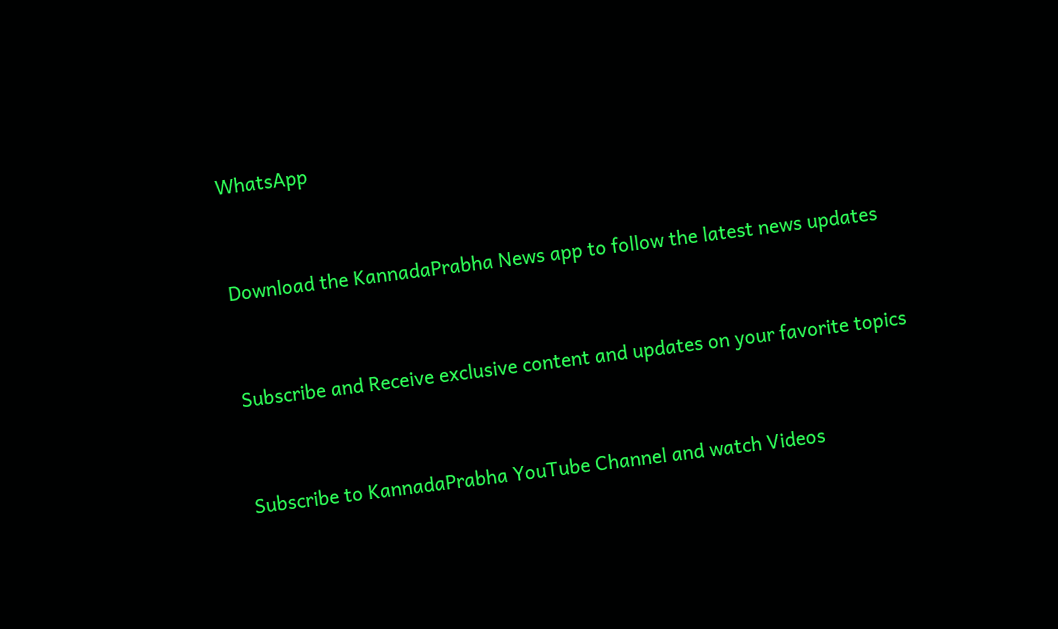WhatsApp



Download the KannadaPrabha News app to follow the latest news updates



Subscribe and Receive exclusive content and updates on your favorite topics



Subscribe to KannadaPrabha YouTube Channel and watch Videos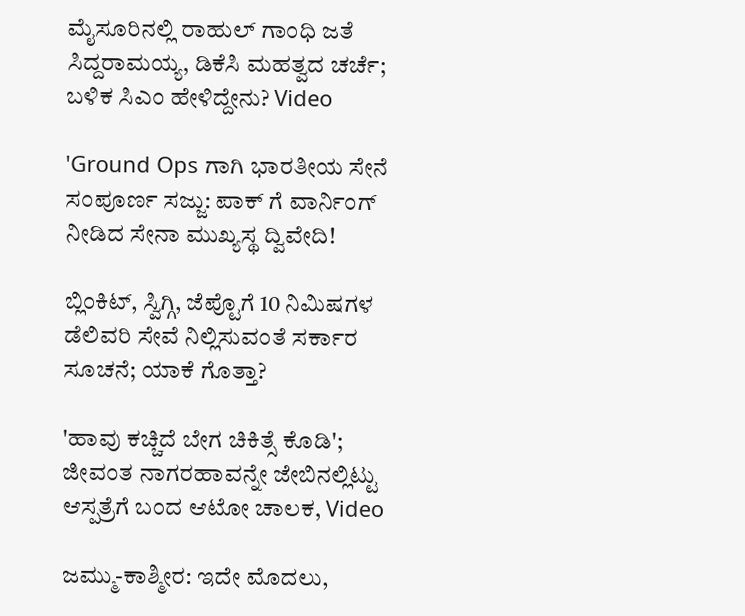ಮೈಸೂರಿನಲ್ಲಿ ರಾಹುಲ್ ಗಾಂಧಿ ಜತೆ ಸಿದ್ದರಾಮಯ್ಯ, ಡಿಕೆಸಿ ಮಹತ್ವದ ಚರ್ಚೆ; ಬಳಿಕ ಸಿಎಂ ಹೇಳಿದ್ದೇನು? Video

'Ground Ops ಗಾಗಿ ಭಾರತೀಯ ಸೇನೆ ಸಂಪೂರ್ಣ ಸಜ್ಜು: ಪಾಕ್ ಗೆ ವಾರ್ನಿಂಗ್ ನೀಡಿದ ಸೇನಾ ಮುಖ್ಯಸ್ಥ ದ್ವಿವೇದಿ!

ಬ್ಲಿಂಕಿಟ್, ಸ್ವಿಗ್ಗಿ, ಜೆಪ್ಟೊಗೆ 10 ನಿಮಿಷಗಳ ಡೆಲಿವರಿ ಸೇವೆ ನಿಲ್ಲಿಸುವಂತೆ ಸರ್ಕಾರ ಸೂಚನೆ; ಯಾಕೆ ಗೊತ್ತಾ?

'ಹಾವು ಕಚ್ಚಿದೆ ಬೇಗ ಚಿಕಿತ್ಸೆ ಕೊಡಿ'; ಜೀವಂತ ನಾಗರಹಾವನ್ನೇ ಜೇಬಿನಲ್ಲಿಟ್ಟು ಆಸ್ಪತ್ರೆಗೆ ಬಂದ ಆಟೋ ಚಾಲಕ, Video

ಜಮ್ಮು-ಕಾಶ್ಮೀರ: ಇದೇ ಮೊದಲು,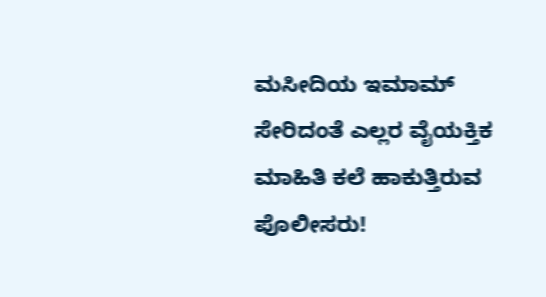ಮಸೀದಿಯ ಇಮಾಮ್ ಸೇರಿದಂತೆ ಎಲ್ಲರ ವೈಯಕ್ತಿಕ ಮಾಹಿತಿ ಕಲೆ ಹಾಕುತ್ತಿರುವ ಪೊಲೀಸರು!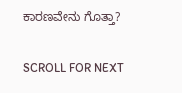ಕಾರಣವೇನು ಗೊತ್ತಾ?

SCROLL FOR NEXT